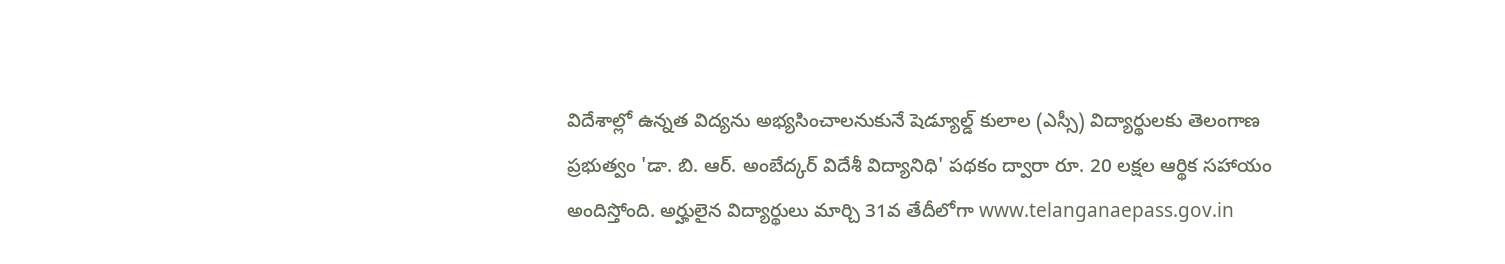విదేశాల్లో ఉన్నత విద్యను అభ్యసించాలనుకునే షెడ్యూల్డ్ కులాల (ఎస్సీ) విద్యార్థులకు తెలంగాణ ప్రభుత్వం 'డా. బి. ఆర్. అంబేద్కర్ విదేశీ విద్యానిధి' పథకం ద్వారా రూ. 20 లక్షల ఆర్థిక సహాయం అందిస్తోంది. అర్హులైన విద్యార్థులు మార్చి 31వ తేదీలోగా www.telanganaepass.gov.in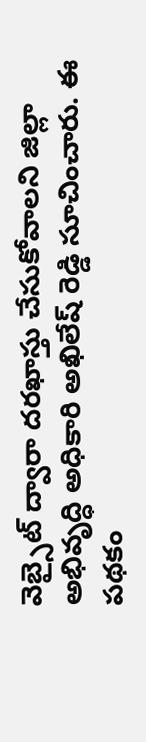వెబ్సైట్ ద్వారా దరఖాస్తు చేసుకోవాలని జిల్లా అభివృద్ధి అధికారి అఖిలేష్ రెడ్డి సూచించారు. ఈ పథకం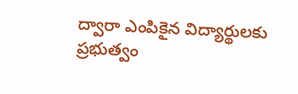ద్వారా ఎంపికైన విద్యార్థులకు ప్రభుత్వం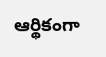ఆర్థికంగా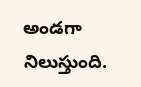అండగా నిలుస్తుంది.